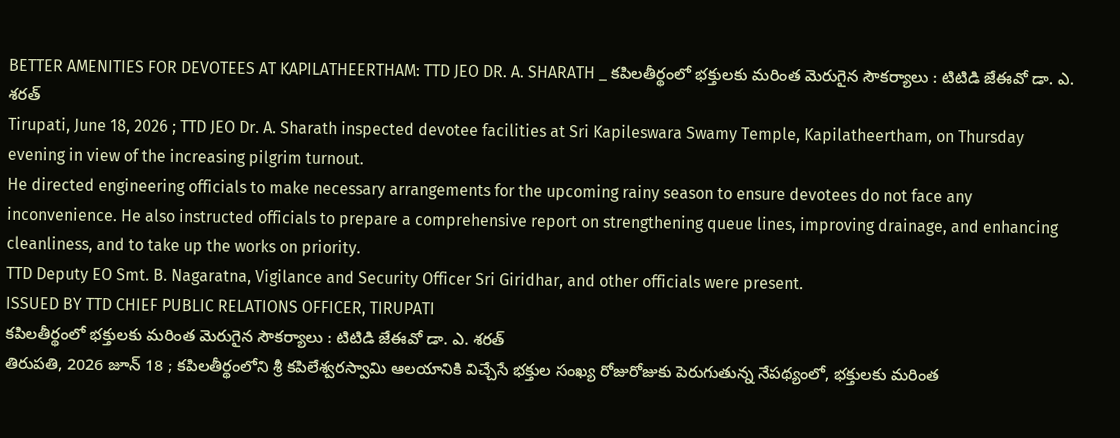BETTER AMENITIES FOR DEVOTEES AT KAPILATHEERTHAM: TTD JEO DR. A. SHARATH _ కపిలతీర్థంలో భక్తులకు మరింత మెరుగైన సౌకర్యాలు : టిటిడి జేఈవో డా. ఎ. శరత్
Tirupati, June 18, 2026 ; TTD JEO Dr. A. Sharath inspected devotee facilities at Sri Kapileswara Swamy Temple, Kapilatheertham, on Thursday evening in view of the increasing pilgrim turnout.
He directed engineering officials to make necessary arrangements for the upcoming rainy season to ensure devotees do not face any inconvenience. He also instructed officials to prepare a comprehensive report on strengthening queue lines, improving drainage, and enhancing cleanliness, and to take up the works on priority.
TTD Deputy EO Smt. B. Nagaratna, Vigilance and Security Officer Sri Giridhar, and other officials were present.
ISSUED BY TTD CHIEF PUBLIC RELATIONS OFFICER, TIRUPATI
కపిలతీర్థంలో భక్తులకు మరింత మెరుగైన సౌకర్యాలు : టిటిడి జేఈవో డా. ఎ. శరత్
తిరుపతి, 2026 జూన్ 18 ; కపిలతీర్థంలోని శ్రీ కపిలేశ్వరస్వామి ఆలయానికి విచ్చేసే భక్తుల సంఖ్య రోజురోజుకు పెరుగుతున్న నేపథ్యంలో, భక్తులకు మరింత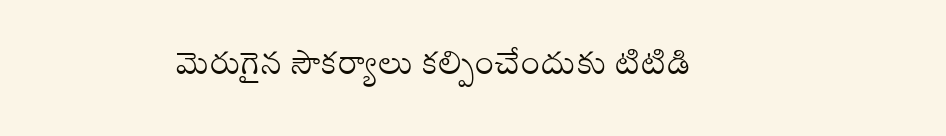మెరుగైన సౌకర్యాలు కల్పించేందుకు టిటిడి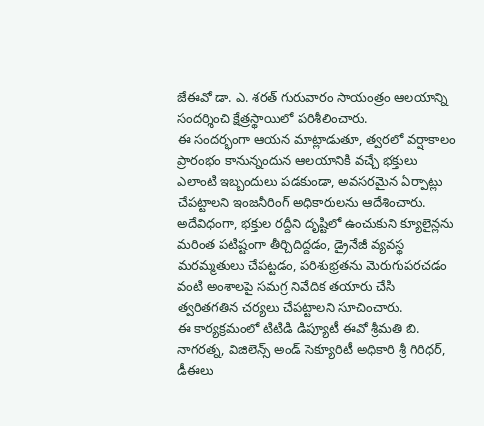జేఈవో డా. ఎ. శరత్ గురువారం సాయంత్రం ఆలయాన్ని సందర్శించి క్షేత్రస్థాయిలో పరిశీలించారు.
ఈ సందర్భంగా ఆయన మాట్లాడుతూ, త్వరలో వర్షాకాలం ప్రారంభం కానున్నందున ఆలయానికి వచ్చే భక్తులు ఎలాంటి ఇబ్బందులు పడకుండా, అవసరమైన ఏర్పాట్లు చేపట్టాలని ఇంజనీరింగ్ అధికారులను ఆదేశించారు.
అదేవిధంగా, భక్తుల రద్దీని దృష్టిలో ఉంచుకుని క్యూలైన్లను మరింత పటిష్టంగా తీర్చిదిద్దడం, డ్రైనేజీ వ్యవస్థ మరమ్మతులు చేపట్టడం, పరిశుభ్రతను మెరుగుపరచడం వంటి అంశాలపై సమగ్ర నివేదిక తయారు చేసి త్వరితగతిన చర్యలు చేపట్టాలని సూచించారు.
ఈ కార్యక్రమంలో టిటిడి డిప్యూటీ ఈవో శ్రీమతి బి. నాగరత్న, విజిలెన్స్ అండ్ సెక్యూరిటీ అధికారి శ్రీ గిరిధర్, డీఈలు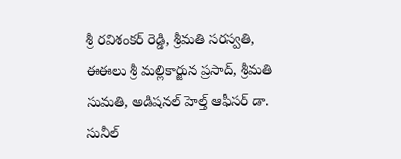శ్రీ రవిశంకర్ రెడ్డి, శ్రీమతి సరస్వతి, ఈఈలు శ్రీ మల్లికార్జున ప్రసాద్, శ్రీమతి సుమతి, అడిషనల్ హెల్త్ ఆఫీసర్ డా. సునీల్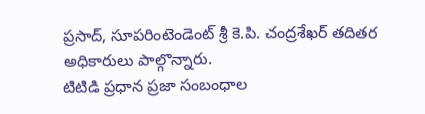ప్రసాద్, సూపరింటెండెంట్ శ్రీ కె.పి. చంద్రశేఖర్ తదితర అధికారులు పాల్గొన్నారు.
టిటిడి ప్రధాన ప్రజా సంబంధాల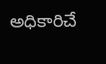అధికారిచే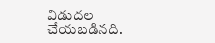విడుదల చేయబడినది.